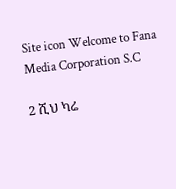Site icon Welcome to Fana Media Corporation S.C

2 ሺህ ካሬ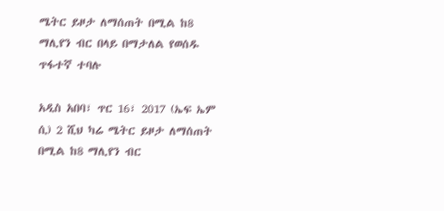ሜትር ይዞታ ለማሰጠት በሚል ከ8 ማሊየን ብር በላይ በማታለል የወሰዱ ጥፋተኛ ተባሉ

አዲስ አበባ፣ ጥር 16፣ 2017 (ኤፍ ኤም ሲ) 2 ሺህ ካሬ ሜትር ይዞታ ለማሰጠት በሚል ከ8 ማሊየን ብር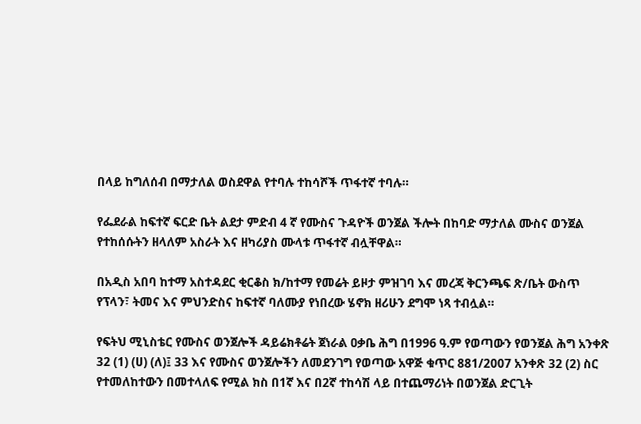በላይ ከግለሰብ በማታለል ወስደዋል የተባሉ ተከሳሾች ጥፋተኛ ተባሉ።

የፌደራል ከፍተኛ ፍርድ ቤት ልደታ ምድብ 4 ኛ የሙስና ጉዳዮች ወንጀል ችሎት በከባድ ማታለል ሙስና ወንጀል የተከሰሱትን ዘላለም አስራት እና ዘካሪያስ ሙላቱ ጥፋተኛ ብሏቸዋል።

በአዲስ አበባ ከተማ አስተዳደር ቂርቆስ ክ/ከተማ የመሬት ይዞታ ምዝገባ እና መረጃ ቅርንጫፍ ጽ/ቤት ውስጥ የፕላን፣ ትመና እና ምህንድስና ከፍተኛ ባለሙያ የነበረው ሄኖክ ዘሪሁን ደግሞ ነጻ ተብሏል።

የፍትህ ሚኒስቴር የሙስና ወንጀሎች ዳይሬክቶሬት ጀነራል ዐቃቤ ሕግ በ1996 ዓ.ም የወጣውን የወንጀል ሕግ አንቀጽ 32 (1) (ሀ) (ለ)፤ 33 እና የሙስና ወንጀሎችን ለመደንገግ የወጣው አዋጅ ቁጥር 881/2007 አንቀጽ 32 (2) ስር የተመለከተውን በመተላለፍ የሚል ክስ በ1ኛ እና በ2ኛ ተከሳሽ ላይ በተጨማሪነት በወንጀል ድርጊት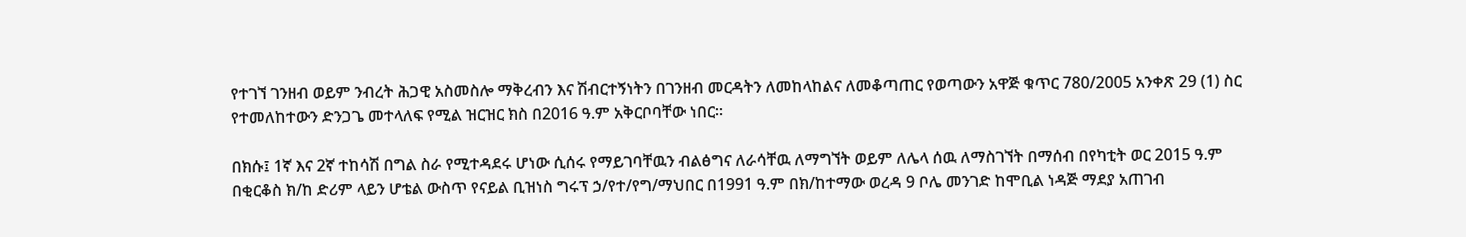የተገኘ ገንዘብ ወይም ንብረት ሕጋዊ አስመስሎ ማቅረብን እና ሽብርተኝነትን በገንዘብ መርዳትን ለመከላከልና ለመቆጣጠር የወጣውን አዋጅ ቁጥር 780/2005 አንቀጽ 29 (1) ስር የተመለከተውን ድንጋጌ መተላለፍ የሚል ዝርዝር ክስ በ2016 ዓ.ም አቅርቦባቸው ነበር።

በክሱ፤ 1ኛ እና 2ኛ ተከሳሽ በግል ስራ የሚተዳደሩ ሆነው ሲሰሩ የማይገባቸዉን ብልፅግና ለራሳቸዉ ለማግኘት ወይም ለሌላ ሰዉ ለማስገኘት በማሰብ በየካቲት ወር 2015 ዓ.ም በቂርቆስ ክ/ከ ድሪም ላይን ሆቴል ውስጥ የናይል ቢዝነስ ግሩፕ ኃ/የተ/የግ/ማህበር በ1991 ዓ.ም በክ/ከተማው ወረዳ 9 ቦሌ መንገድ ከሞቢል ነዳጅ ማደያ አጠገብ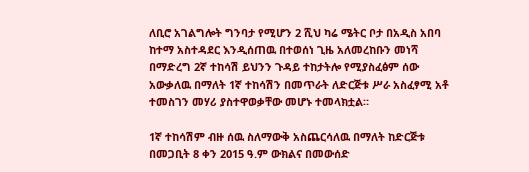ለቢሮ አገልግሎት ግንባታ የሚሆን 2 ሺህ ካሬ ሜትር ቦታ በአዲስ አበባ ከተማ አስተዳደር እንዲሰጠዉ በተወሰነ ጊዜ አለመረከቡን መነሻ በማድረግ 2ኛ ተከሳሽ ይህንን ጉዳይ ተከታትሎ የሚያስፈፅም ሰው አውቃለዉ በማለት 1ኛ ተከሳሽን በመጥራት ለድርጅቱ ሥራ አስፈፃሚ አቶ ተመስገን መሃሪ ያስተዋወቃቸው መሆኑ ተመላክቷል።

1ኛ ተከሳሽም ብዙ ሰዉ ስለማውቅ አስጨርሳለዉ በማለት ከድርጅቱ በመጋቢት 8 ቀን 2015 ዓ.ም ውክልና በመውሰድ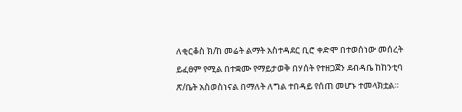ለቂርቆስ ክ/ከ መሬት ልማት አስተዳደር ቢሮ ቀድሞ በተወሰነው መሰረት ይፈፀም የሚል በተቋሙ የማይታወቅ በሃሰት የተዘጋጀን ደብዳቤ ከከንቲባ ጽ/ቤት አስወስነናል በማለት ለግል ተበዳይ የሰጠ መሆኑ ተመላክቷል።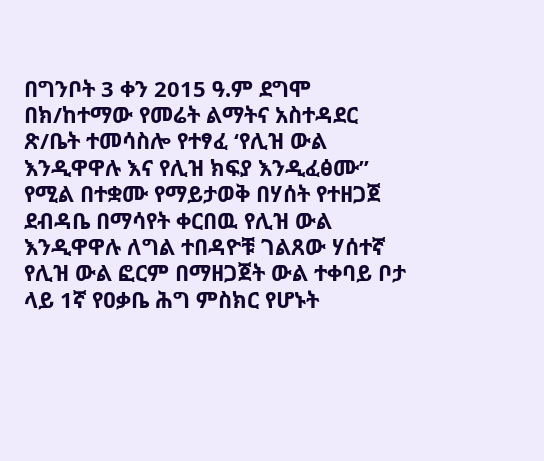በግንቦት 3 ቀን 2015 ዓ.ም ደግሞ በክ/ከተማው የመሬት ልማትና አስተዳደር ጽ/ቤት ተመሳስሎ የተፃፈ ‘የሊዝ ውል እንዲዋዋሉ እና የሊዝ ክፍያ እንዲፈፅሙ” የሚል በተቋሙ የማይታወቅ በሃሰት የተዘጋጀ ደብዳቤ በማሳየት ቀርበዉ የሊዝ ውል እንዲዋዋሉ ለግል ተበዳዮቹ ገልጸው ሃሰተኛ የሊዝ ውል ፎርም በማዘጋጀት ውል ተቀባይ ቦታ ላይ 1ኛ የዐቃቤ ሕግ ምስክር የሆኑት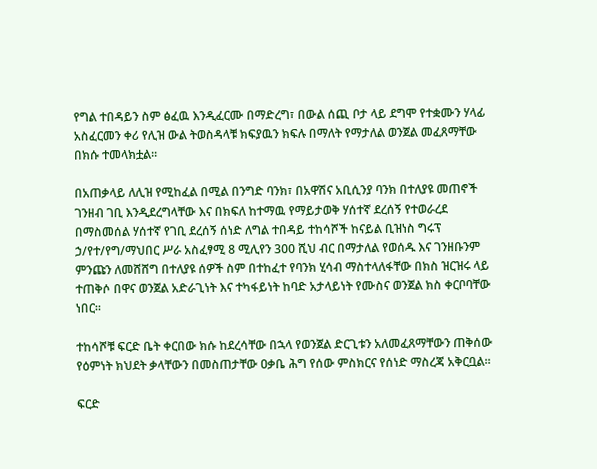የግል ተበዳይን ስም ፅፈዉ እንዲፈርሙ በማድረግ፣ በውል ሰጪ ቦታ ላይ ደግሞ የተቋሙን ሃላፊ አስፈርመን ቀሪ የሊዝ ውል ትወስዳላቹ ክፍያዉን ክፍሉ በማለት የማታለል ወንጀል መፈጸማቸው በክሱ ተመላክቷል።

በአጠቃላይ ለሊዝ የሚከፈል በሚል በንግድ ባንክ፣ በአዋሽና አቢሲንያ ባንክ በተለያዩ መጠኖች ገንዘብ ገቢ እንዲደረግላቸው እና በክፍለ ከተማዉ የማይታወቅ ሃሰተኛ ደረሰኝ የተወራረደ በማስመሰል ሃሰተኛ የገቢ ደረሰኝ ሰነድ ለግል ተበዳይ ተከሳሾች ከናይል ቢዝነስ ግሩፕ ኃ/የተ/የግ/ማህበር ሥራ አስፈፃሚ 8 ሚሊየን 300 ሺህ ብር በማታለል የወሰዱ እና ገንዘቡንም ምንጩን ለመሸሸግ በተለያዩ ሰዎች ስም በተከፈተ የባንክ ሂሳብ ማስተላለፋቸው በክስ ዝርዝሩ ላይ ተጠቅሶ በዋና ወንጀል አድራጊነት እና ተካፋይነት ከባድ አታላይነት የሙስና ወንጀል ክስ ቀርቦባቸው ነበር።

ተከሳሾቹ ፍርድ ቤት ቀርበው ክሱ ከደረሳቸው በኋላ የወንጀል ድርጊቱን አለመፈጸማቸውን ጠቅሰው የዕምነት ክህደት ቃላቸውን በመስጠታቸው ዐቃቤ ሕግ የሰው ምስክርና የሰነድ ማስረጃ አቅርቧል።

ፍርድ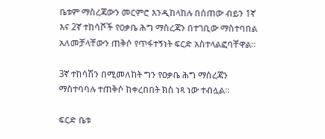ቤቱም ማስረጃውን መርምሮ እንዲከላከሉ በሰጠው ብይን 1ኛ እና 2ኛ ተከሳሾች የዐቃቤ ሕግ ማስረጃን በተገቢው ማስተባበል አለመቻላቸውን ጠቅሶ የጥፋተኝነት ፍርድ አስተላልፎባቸዋል።

3ኛ ተከሳሽን በሚመለከት ግን የዐቃቤ ሕግ ማስረጃን ማስተባባሉ ተጠቅሶ ከቀረበበት ክስ ነጻ ነው ተብሏል።

ፍርድ ቤቱ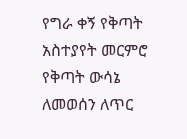የግራ ቀኝ የቅጣት አስተያየት መርምሮ የቅጣት ውሳኔ ለመወሰን ለጥር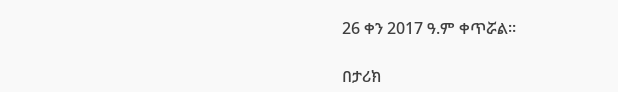26 ቀን 2017 ዓ.ም ቀጥሯል።

በታሪክ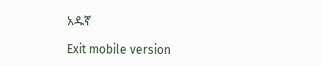አዱኛ

Exit mobile version